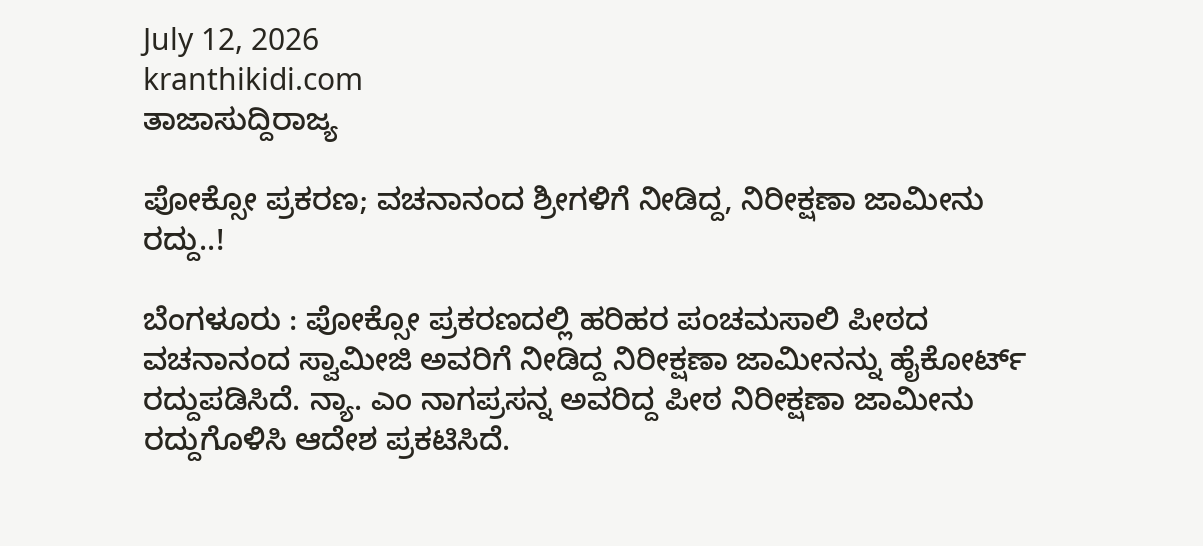July 12, 2026
kranthikidi.com
ತಾಜಾಸುದ್ದಿರಾಜ್ಯ

ಪೋಕ್ಸೋ ಪ್ರಕರಣ; ವಚನಾನಂದ ಶ್ರೀಗಳಿಗೆ ನೀಡಿದ್ದ, ನಿರೀಕ್ಷಣಾ ಜಾಮೀನು ರದ್ದು..!

ಬೆಂಗಳೂರು : ಪೋಕ್ಸೋ ಪ್ರಕರಣದಲ್ಲಿ ಹರಿಹರ ಪಂಚಮಸಾಲಿ ಪೀಠದ ವಚನಾನಂದ ಸ್ವಾಮೀಜಿ ಅವರಿಗೆ ನೀಡಿದ್ದ ನಿರೀಕ್ಷಣಾ ಜಾಮೀನನ್ನು ಹೈಕೋರ್ಟ್‌ ರದ್ದುಪಡಿಸಿದೆ. ನ್ಯಾ. ಎಂ ನಾಗಪ್ರಸನ್ನ ಅವರಿದ್ದ ಪೀಠ ನಿರೀಕ್ಷಣಾ ಜಾಮೀನು ರದ್ದುಗೊಳಿಸಿ ಆದೇಶ ಪ್ರಕಟಿಸಿದೆ.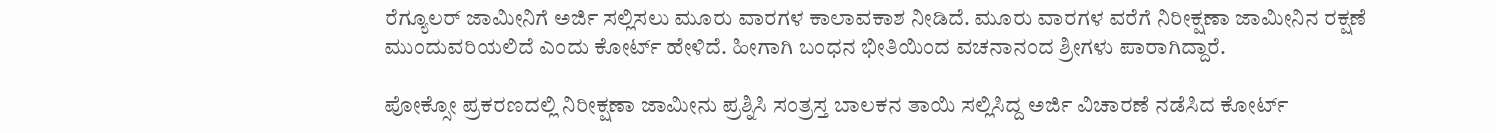ರೆಗ್ಯೂಲರ್‌ ಜಾಮೀನಿಗೆ ಅರ್ಜಿ ಸಲ್ಲಿಸಲು ಮೂರು ವಾರಗಳ ಕಾಲಾವಕಾಶ ನೀಡಿದೆ. ಮೂರು ವಾರಗಳ ವರೆಗೆ ನಿರೀಕ್ಷಣಾ ಜಾಮೀನಿನ ರಕ್ಷಣೆ ಮುಂದುವರಿಯಲಿದೆ ಎಂದು ಕೋರ್ಟ್‌ ಹೇಳಿದೆ. ಹೀಗಾಗಿ ಬಂಧನ ಭೀತಿಯಿಂದ ವಚನಾನಂದ ಶ್ರೀಗಳು ಪಾರಾಗಿದ್ದಾರೆ.

ಪೋಕ್ಸೋ ಪ್ರಕರಣದಲ್ಲಿ ನಿರೀಕ್ಷಣಾ ಜಾಮೀನು ಪ್ರಶ್ನಿಸಿ ಸಂತ್ರಸ್ತ ಬಾಲಕನ ತಾಯಿ ಸಲ್ಲಿಸಿದ್ದ ಅರ್ಜಿ ವಿಚಾರಣೆ ನಡೆಸಿದ ಕೋರ್ಟ್‌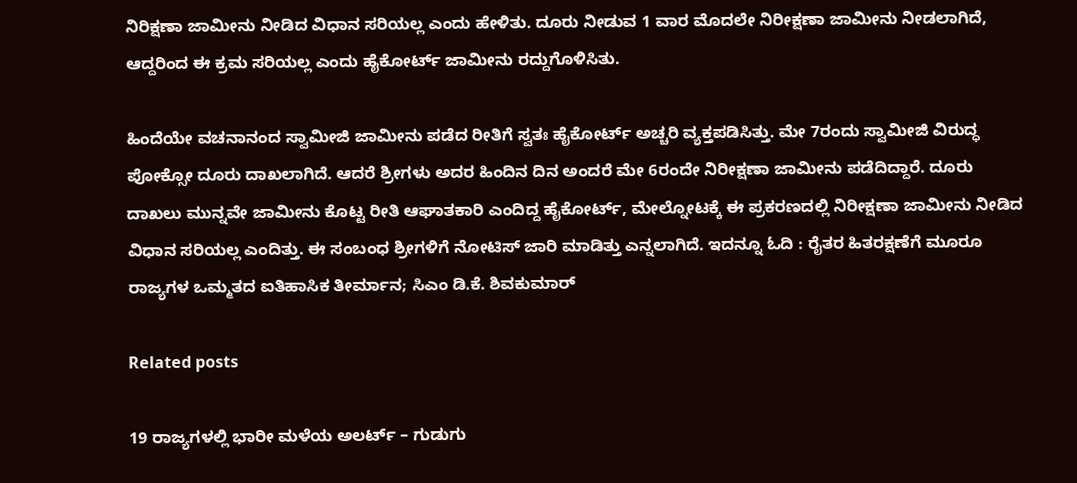ನಿರಿಕ್ಷಣಾ ಜಾಮೀನು ನೀಡಿದ ವಿಧಾನ ಸರಿಯಲ್ಲ ಎಂದು ಹೇಳಿತು. ದೂರು ನೀಡುವ 1 ವಾರ ಮೊದಲೇ ನಿರೀಕ್ಷಣಾ ಜಾಮೀನು ನೀಡಲಾಗಿದೆ, ಆದ್ದರಿಂದ ಈ ಕ್ರಮ ಸರಿಯಲ್ಲ ಎಂದು ಹೈಕೋರ್ಟ್‌ ಜಾಮೀನು ರದ್ದುಗೊಳಿಸಿತು.

ಹಿಂದೆಯೇ ವಚನಾನಂದ ಸ್ವಾಮೀಜಿ ಜಾಮೀನು ಪಡೆದ ರೀತಿಗೆ ಸ್ವತಃ ಹೈಕೋರ್ಟ್ ಅಚ್ಚರಿ ವ್ಯಕ್ತಪಡಿಸಿತ್ತು. ಮೇ 7ರಂದು ಸ್ವಾಮೀಜಿ ವಿರುದ್ಧ ಪೋಕ್ಸೋ ದೂರು ದಾಖಲಾಗಿದೆ. ಆದರೆ ಶ್ರೀಗಳು ಅದರ ಹಿಂದಿನ ದಿನ ಅಂದರೆ ಮೇ 6ರಂದೇ ನಿರೀಕ್ಷಣಾ ಜಾಮೀನು ಪಡೆದಿದ್ದಾರೆ. ದೂರು ದಾಖಲು ಮುನ್ನವೇ ಜಾಮೀನು ಕೊಟ್ಟ ರೀತಿ ಆಘಾತಕಾರಿ ಎಂದಿದ್ದ ಹೈಕೋರ್ಟ್, ಮೇಲ್ನೋಟಕ್ಕೆ ಈ ಪ್ರಕರಣದಲ್ಲಿ ನಿರೀಕ್ಷಣಾ ಜಾಮೀನು ನೀಡಿದ ವಿಧಾನ ಸರಿಯಲ್ಲ ಎಂದಿತ್ತು. ಈ ಸಂಬಂಧ ಶ್ರೀಗಳಿಗೆ ನೋಟಿಸ್ ಜಾರಿ ಮಾಡಿತ್ತು ಎನ್ನಲಾಗಿದೆ. ಇದನ್ನೂ ಓದಿ : ರೈತರ ಹಿತರಕ್ಷಣೆಗೆ ಮೂರೂ ರಾಜ್ಯಗಳ ಒಮ್ಮತದ ಐತಿಹಾಸಿಕ ತೀರ್ಮಾನ; ಸಿಎಂ ಡಿ.ಕೆ. ಶಿವಕುಮಾರ್

Related posts

19 ರಾಜ್ಯಗಳಲ್ಲಿ ಭಾರೀ ಮಳೆಯ ಅಲರ್ಟ್‌ – ಗುಡುಗು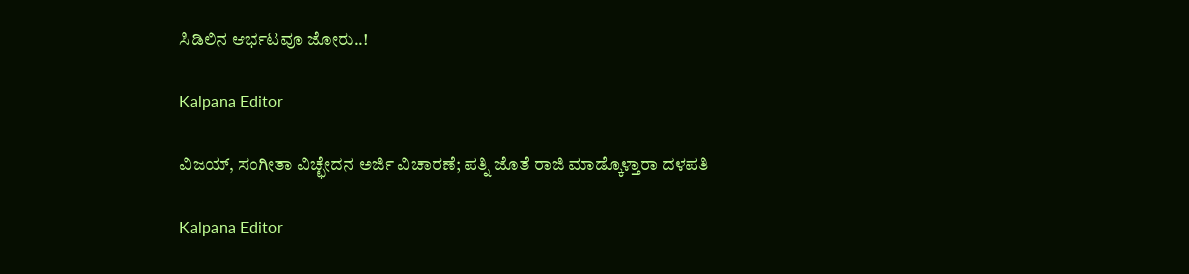ಸಿಡಿಲಿನ ಆರ್ಭಟವೂ ಜೋರು..!

Kalpana Editor

ವಿಜಯ್, ಸಂಗೀತಾ‌ ವಿಚ್ಛೇದನ ಅರ್ಜಿ ವಿಚಾರಣೆ; ಪತ್ನಿ ಜೊತೆ ರಾಜಿ ಮಾಡ್ಕೊಳ್ತಾರಾ ದಳಪತಿ

Kalpana Editor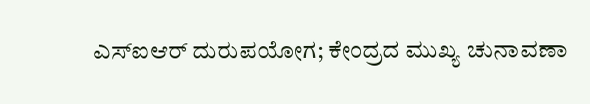ಎಸ್ಐಆರ್ ದುರುಪಯೋಗ; ಕೇಂದ್ರದ ಮುಖ್ಯ ಚುನಾವಣಾ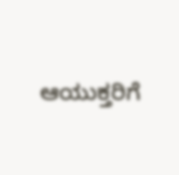ಆಯುಕ್ತರಿಗೆ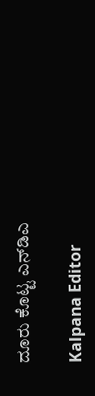ದೂರು ಕೊಟ್ಟ ಎನ್‌ಡಿಎ

Kalpana Editor